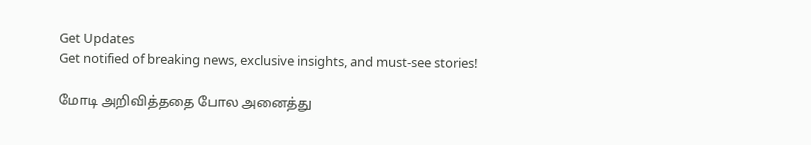Get Updates
Get notified of breaking news, exclusive insights, and must-see stories!

மோடி அறிவித்ததை போல அனைத்து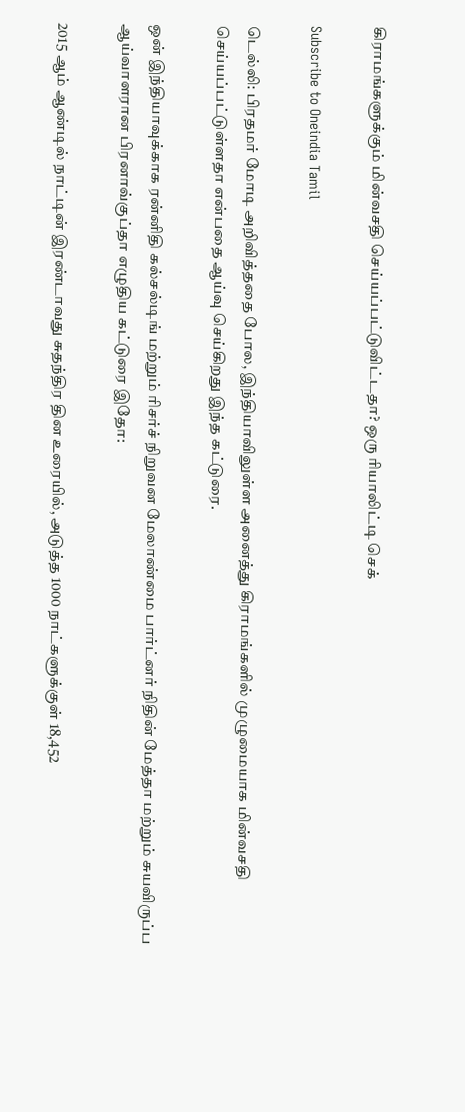கிராமங்களுக்கும் மின்வசதி செய்யப்பட்டுவிட்டதா? ஒரு ரியாலிட்டி செக்

Subscribe to Oneindia Tamil

டெல்லி: பிரதமர் மோடி அறிவித்ததை போல, இந்தியாவிலுள்ள அனைத்து கிராமங்களில் முழுமையாக மின்வசதி செய்யப்பட்டுள்ளதா என்பதை ஆய்வு செய்கிறது இந்த கட்டுரை.

ஒன் இந்தியாவுக்காக ரன்னிதி கல்சல்டிங் மற்றும் ரிசர்ச் நிறுவன மேலாண்மை பார்ட்னர் நிதின் மேத்தா மற்றும் சுயவிருப்ப ஆய்வாளரான பிரனாவ்குப்தா எழுதிய கட்டுரை இதோ:

2015 ஆம் ஆண்டில் நாட்டின் இரண்டாவது சுதந்திர தின உரையில், அடுத்த 1000 நாட்களுக்குள் 18,452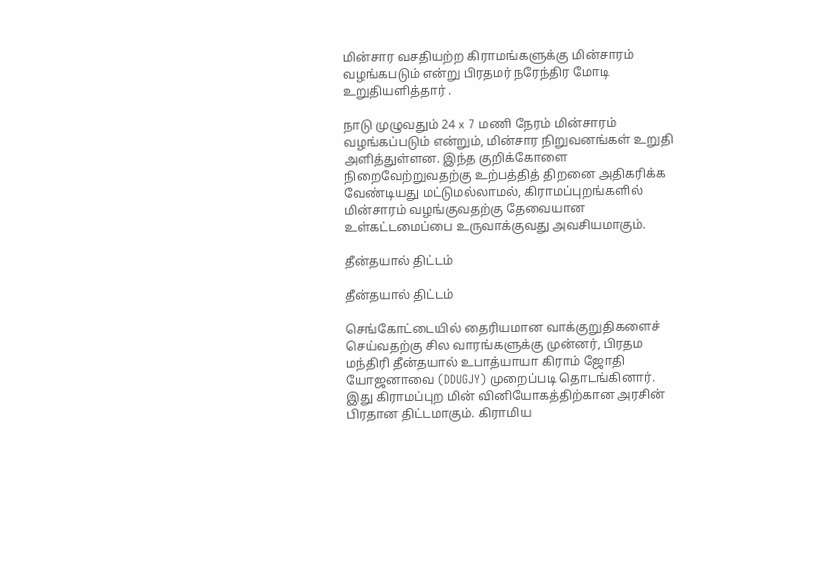மின்சார வசதியற்ற கிராமங்களுக்கு மின்சாரம் வழங்கபடும் என்று பிரதமர் நரேந்திர மோடி உறுதியளித்தார் .

நாடு முழுவதும் 24 x 7 மணி நேரம் மின்சாரம் வழங்கப்படும் என்றும், மின்சார நிறுவனங்கள் உறுதி அளித்துள்ளன. இந்த குறிக்கோளை நிறைவேற்றுவதற்கு உற்பத்தித் திறனை அதிகரிக்க வேண்டியது மட்டுமல்லாமல், கிராமப்புறங்களில் மின்சாரம் வழங்குவதற்கு தேவையான உள்கட்டமைப்பை உருவாக்குவது அவசியமாகும்.

தீன்தயால் திட்டம்

தீன்தயால் திட்டம்

செங்கோட்டையில் தைரியமான வாக்குறுதிகளைச் செய்வதற்கு சில வாரங்களுக்கு முன்னர், பிரதம மந்திரி தீன்தயால் உபாத்யாயா கிராம் ஜோதி யோஜனாவை (DDUGJY) முறைப்படி தொடங்கினார். இது கிராமப்புற மின் வினியோகத்திற்கான அரசின் பிரதான திட்டமாகும். கிராமிய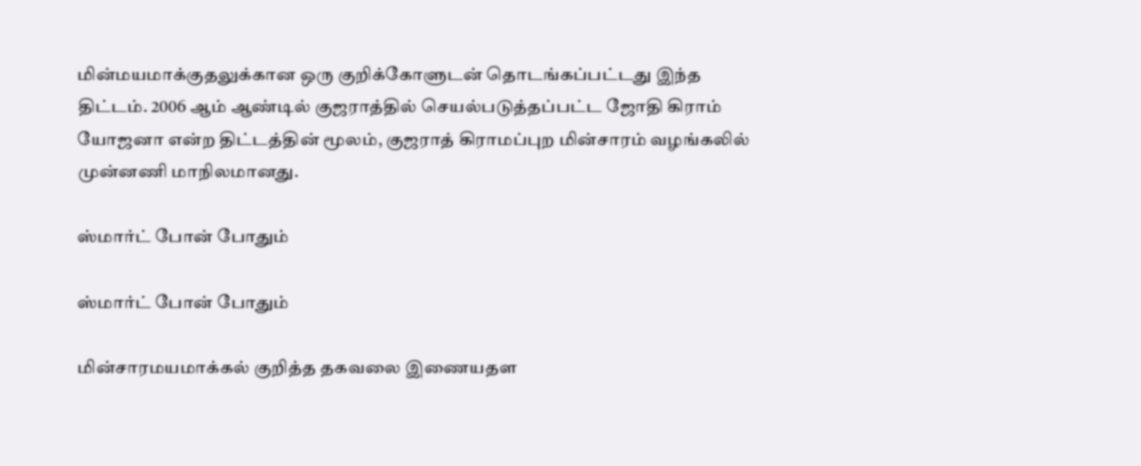மின்மயமாக்குதலுக்கான ஒரு குறிக்கோளுடன் தொடங்கப்பட்டது இந்த திட்டம். 2006 ஆம் ஆண்டில் குஜராத்தில் செயல்படுத்தப்பட்ட ஜோதி கிராம் யோஜனா என்ற திட்டத்தின் மூலம், குஜராத் கிராமப்புற மின்சாரம் வழங்கலில் முன்னணி மாநிலமானது.

ஸ்மார்ட் போன் போதும்

ஸ்மார்ட் போன் போதும்

மின்சாரமயமாக்கல் குறித்த தகவலை இணையதள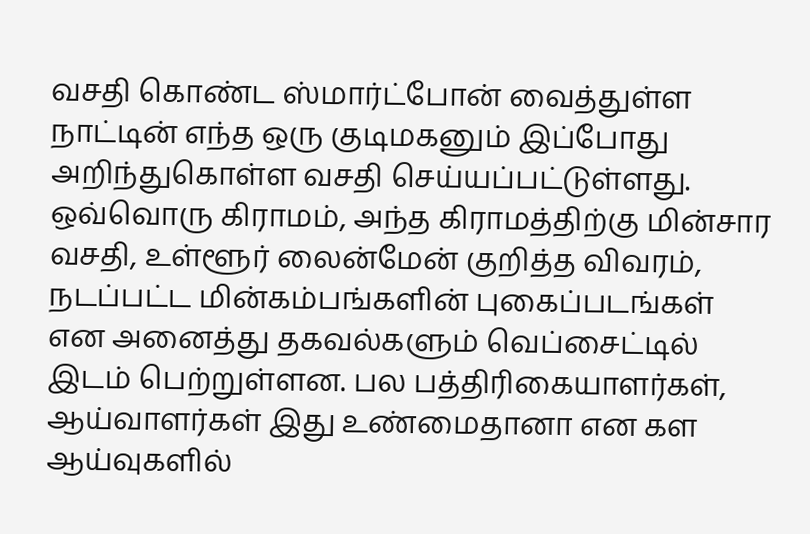வசதி கொண்ட ஸ்மார்ட்போன் வைத்துள்ள நாட்டின் எந்த ஒரு குடிமகனும் இப்போது அறிந்துகொள்ள வசதி செய்யப்பட்டுள்ளது. ஒவ்வொரு கிராமம், அந்த கிராமத்திற்கு மின்சார வசதி, உள்ளூர் லைன்மேன் குறித்த விவரம், நடப்பட்ட மின்கம்பங்களின் புகைப்படங்கள் என அனைத்து தகவல்களும் வெப்சைட்டில் இடம் பெற்றுள்ளன. பல பத்திரிகையாளர்கள், ஆய்வாளர்கள் இது உண்மைதானா என கள ஆய்வுகளில்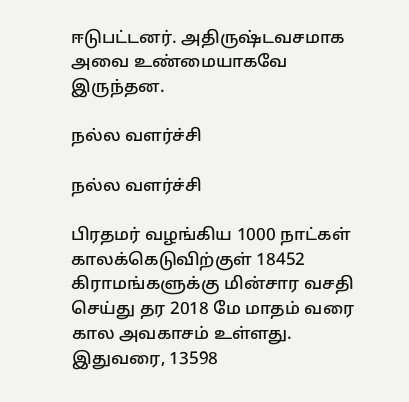ஈடுபட்டனர். அதிருஷ்டவசமாக அவை உண்மையாகவே இருந்தன.

நல்ல வளர்ச்சி

நல்ல வளர்ச்சி

பிரதமர் வழங்கிய 1000 நாட்கள் காலக்கெடுவிற்குள் 18452 கிராமங்களுக்கு மின்சார வசதி செய்து தர 2018 மே மாதம் வரை கால அவகாசம் உள்ளது. இதுவரை, 13598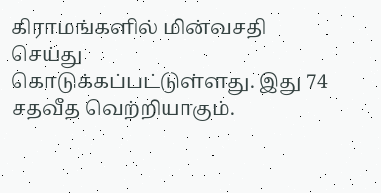கிராமங்களில் மின்வசதி செய்து கொடுக்கப்பட்டுள்ளது. இது 74 சதவீத வெற்றியாகும்.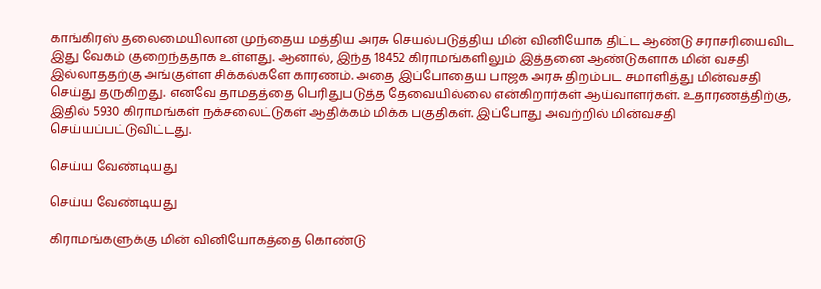காங்கிரஸ் தலைமையிலான முந்தைய மத்திய அரசு செயல்படுத்திய மின் வினியோக திட்ட ஆண்டு சராசரியைவிட இது வேகம் குறைந்ததாக உள்ளது. ஆனால், இந்த 18452 கிராமங்களிலும் இத்தனை ஆண்டுகளாக மின் வசதி இல்லாததற்கு அங்குள்ள சிக்கல்களே காரணம். அதை இப்போதைய பாஜக அரசு திறம்பட சமாளித்து மின்வசதி செய்து தருகிறது. எனவே தாமதத்தை பெரிதுபடுத்த தேவையில்லை என்கிறார்கள் ஆய்வாளர்கள். உதாரணத்திற்கு, இதில் 5930 கிராமங்கள் நக்சலைட்டுகள் ஆதிக்கம் மிக்க பகுதிகள். இப்போது அவற்றில் மின்வசதி செய்யப்பட்டுவிட்டது.

செய்ய வேண்டியது

செய்ய வேண்டியது

கிராமங்களுக்கு மின் வினியோகத்தை கொண்டு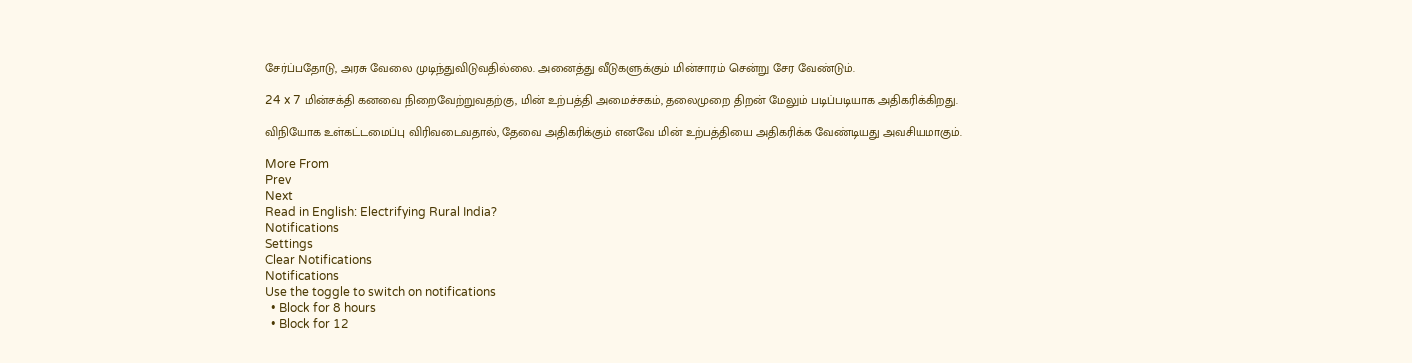சேர்ப்பதோடு, அரசு வேலை முடிந்துவிடுவதில்லை. அனைத்து வீடுகளுக்கும் மின்சாரம் சென்று சேர வேண்டும்.

24 x 7 மின்சக்தி கனவை நிறைவேற்றுவதற்கு, மின் உற்பத்தி அமைச்சகம், தலைமுறை திறன் மேலும் படிப்படியாக அதிகரிக்கிறது.

விநியோக உள்கட்டமைப்பு விரிவடைவதால், தேவை அதிகரிக்கும் எனவே மின் உற்பத்தியை அதிகரிக்க வேண்டியது அவசியமாகும்.

More From
Prev
Next
Read in English: Electrifying Rural India?
Notifications
Settings
Clear Notifications
Notifications
Use the toggle to switch on notifications
  • Block for 8 hours
  • Block for 12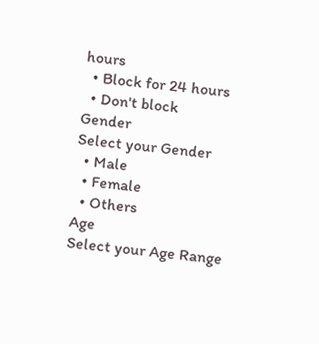hours
  • Block for 24 hours
  • Don't block
Gender
Select your Gender
  • Male
  • Female
  • Others
Age
Select your Age Range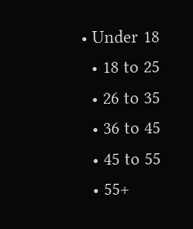• Under 18
  • 18 to 25
  • 26 to 35
  • 36 to 45
  • 45 to 55
  • 55+